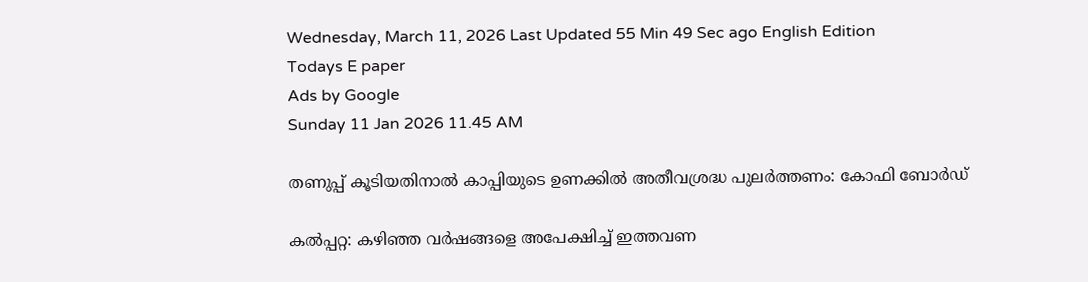Wednesday, March 11, 2026 Last Updated 55 Min 49 Sec ago English Edition
Todays E paper
Ads by Google
Sunday 11 Jan 2026 11.45 AM

തണുപ്പ്‌ കൂടിയതിനാല്‍ കാപ്പിയുടെ ഉണക്കില്‍ അതീവശ്രദ്ധ പുലര്‍ത്തണം: കോഫി ബോര്‍ഡ്‌

കല്‍പ്പറ്റ: കഴിഞ്ഞ വര്‍ഷങ്ങളെ അപേക്ഷിച്ച്‌ ഇത്തവണ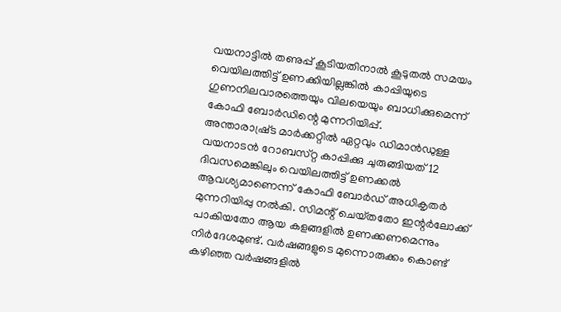വയനാട്ടില്‍ തണുപ്പ്‌ കൂടിയതിനാല്‍ കൂടുതല്‍ സമയം വെയിലത്തിട്ട്‌ ഉണക്കിയില്ലങ്കില്‍ കാപ്പിയുടെ ഗുണനിലവാരത്തെയും വിലയെയും ബാധിക്കുമെന്ന്‌ കോഫി ബോര്‍ഡിന്റെ മുന്നറിയിപ്പ്‌.
അന്താരാഷ്ര്‌ട മാര്‍ക്കറ്റില്‍ ഏറ്റവും ഡിമാന്‍ഡുള്ള വയനാടന്‍ റോബസ്‌റ്റ കാപ്പിക്കു ചുരുങ്ങിയത്‌ 12 ദിവസമെങ്കിലും വെയിലത്തിട്ട്‌ ഉണക്കല്‍ ആവശ്യമാണെന്ന്‌ കോഫി ബോര്‍ഡ്‌ അധികൃതര്‍ മുന്നറിയിപ്പു നല്‍കി. സിമന്റ്‌ ചെയ്‌തതോ ഇന്റര്‍ലോക്ക്‌ പാകിയതോ ആയ കളങ്ങളില്‍ ഉണക്കണമെന്നും നിര്‍ദേശമുണ്ട്‌. വര്‍ഷങ്ങളുടെ മുന്നൊരുക്കം കൊണ്ട്‌ കഴിഞ്ഞ വര്‍ഷങ്ങളില്‍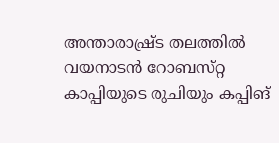അന്താരാഷ്ര്‌ട തലത്തില്‍ വയനാടന്‍ റോബസ്‌റ്റ കാപ്പിയുടെ രുചിയും കപ്പിങ്‌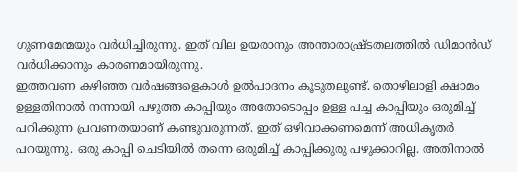ഗുണമേന്മയും വര്‍ധിച്ചിരുന്നു. ഇത്‌ വില ഉയരാനും അന്താരാഷ്ര്‌ടതലത്തില്‍ ഡിമാന്‍ഡ്‌ വര്‍ധിക്കാനും കാരണമായിരുന്നു.
ഇത്തവണ കഴിഞ്ഞ വര്‍ഷങ്ങളെകാള്‍ ഉല്‍പാദനം കൂടുതലുണ്ട്‌. തൊഴിലാളി ക്ഷാമം ഉള്ളതിനാല്‍ നന്നായി പഴുത്ത കാപ്പിയും അതോടൊപ്പം ഉള്ള പച്ച കാപ്പിയും ഒരുമിച്ച്‌ പറിക്കുന്ന പ്രവണതയാണ്‌ കണ്ടുവരുന്നത്‌. ഇത്‌ ഒഴിവാക്കണമെന്ന്‌ അധികൃതര്‍ പറയുന്നു. ഒരു കാപ്പി ചെടിയില്‍ തന്നെ ഒരുമിച്ച്‌ കാപ്പിക്കുരു പഴുക്കാറില്ല. അതിനാല്‍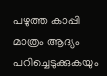പഴുത്ത കാപ്പി മാത്രം ആദ്യം പറിച്ചെടുക്കുകയും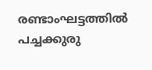രണ്ടാംഘട്ടത്തില്‍ പച്ചക്കുരു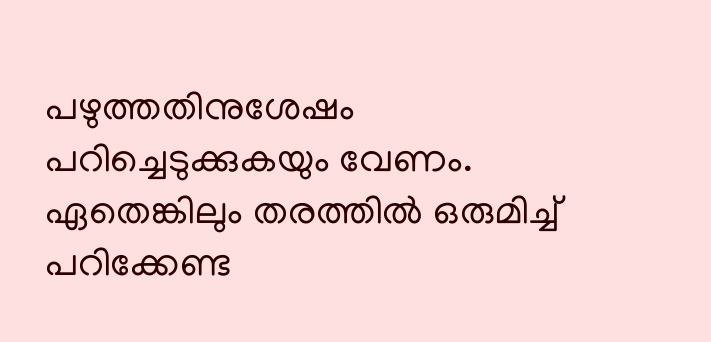പഴുത്തതിനുശേഷം പറിച്ചെടുക്കുകയും വേണം. ഏതെങ്കിലും തരത്തില്‍ ഒരുമിച്ച്‌ പറിക്കേണ്ട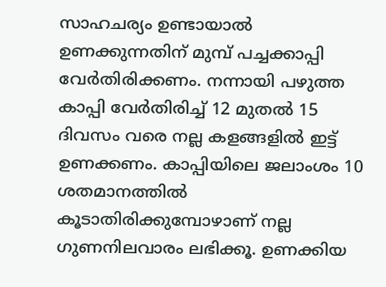സാഹചര്യം ഉണ്ടായാല്‍ ഉണക്കുന്നതിന്‌ മുമ്പ്‌ പച്ചക്കാപ്പി വേര്‍തിരിക്കണം. നന്നായി പഴുത്ത കാപ്പി വേര്‍തിരിച്ച്‌ 12 മുതല്‍ 15 ദിവസം വരെ നല്ല കളങ്ങളില്‍ ഇട്ട്‌ ഉണക്കണം. കാപ്പിയിലെ ജലാംശം 10 ശതമാനത്തില്‍ കൂടാതിരിക്കുമ്പോഴാണ്‌ നല്ല ഗുണനിലവാരം ലഭിക്കൂ. ഉണക്കിയ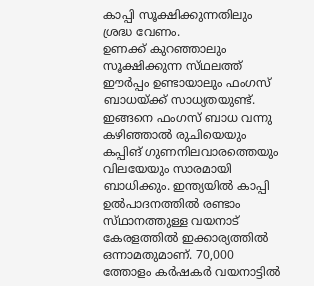കാപ്പി സൂക്ഷിക്കുന്നതിലും ശ്രദ്ധ വേണം.
ഉണക്ക്‌ കുറഞ്ഞാലും സൂക്ഷിക്കുന്ന സ്‌ഥലത്ത്‌ ഈര്‍പ്പം ഉണ്ടായാലും ഫംഗസ്‌ ബാധയ്‌ക്ക് സാധ്യതയുണ്ട്‌. ഇങ്ങനെ ഫംഗസ്‌ ബാധ വന്നു കഴിഞ്ഞാല്‍ രുചിയെയും കപ്പിങ്‌ ഗുണനിലവാരത്തെയും വിലയേയും സാരമായി ബാധിക്കും. ഇന്ത്യയില്‍ കാപ്പി ഉല്‍പാദനത്തില്‍ രണ്ടാം സ്‌ഥാനത്തുള്ള വയനാട്‌ കേരളത്തില്‍ ഇക്കാര്യത്തില്‍ ഒന്നാമതുമാണ്‌. 70,000 ത്തോളം കര്‍ഷകര്‍ വയനാട്ടില്‍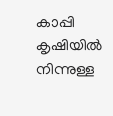കാപ്പി കൃഷിയില്‍ നിന്നുള്ള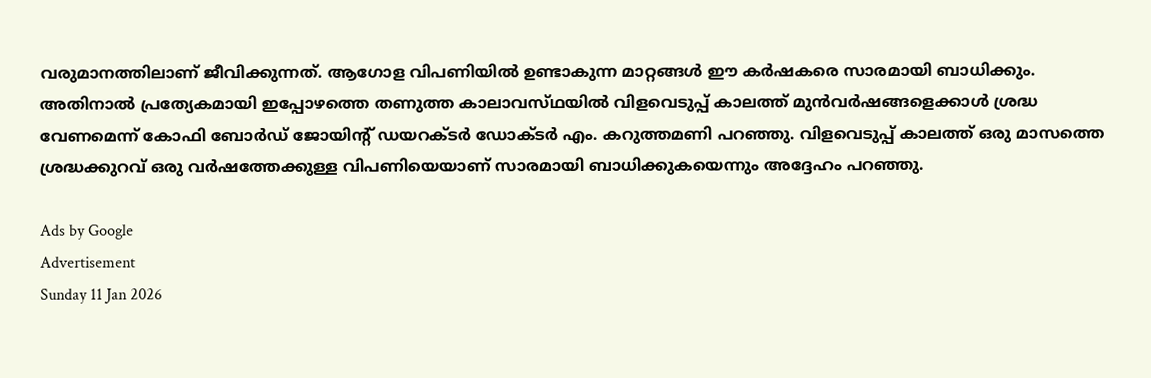വരുമാനത്തിലാണ്‌ ജീവിക്കുന്നത്‌. ആഗോള വിപണിയില്‍ ഉണ്ടാകുന്ന മാറ്റങ്ങള്‍ ഈ കര്‍ഷകരെ സാരമായി ബാധിക്കും. അതിനാല്‍ പ്രത്യേകമായി ഇപ്പോഴത്തെ തണുത്ത കാലാവസ്‌ഥയില്‍ വിളവെടുപ്പ്‌ കാലത്ത്‌ മുന്‍വര്‍ഷങ്ങളെക്കാള്‍ ശ്രദ്ധ വേണമെന്ന്‌ കോഫി ബോര്‍ഡ്‌ ജോയിന്റ്‌ ഡയറക്‌ടര്‍ ഡോക്‌ടര്‍ എം. കറുത്തമണി പറഞ്ഞു. വിളവെടുപ്പ്‌ കാലത്ത്‌ ഒരു മാസത്തെ ശ്രദ്ധക്കുറവ്‌ ഒരു വര്‍ഷത്തേക്കുള്ള വിപണിയെയാണ്‌ സാരമായി ബാധിക്കുകയെന്നും അദ്ദേഹം പറഞ്ഞു.

Ads by Google
Advertisement
Sunday 11 Jan 2026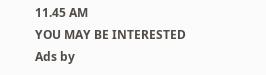11.45 AM
YOU MAY BE INTERESTED
Ads by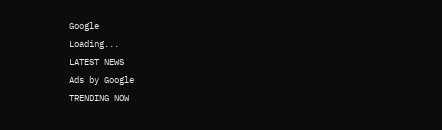Google
Loading...
LATEST NEWS
Ads by Google
TRENDING NOW